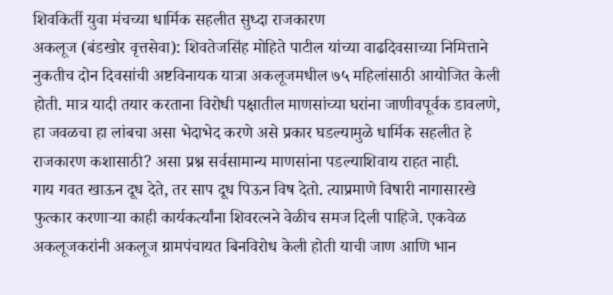शिवकिर्ती युवा मंचच्या धार्मिक सहलीत सुध्दा राजकारण
अकलूज (बंडखोर वृत्तसेवा): शिवतेजसिंह मोहिते पाटील यांच्या वाढदिवसाच्या निमित्ताने नुकतीच दोन दिवसांची अष्टविनायक यात्रा अकलूजमधील ७५ महिलांसाठी आयोजित केली होती. मात्र यादी तयार करताना विरोधी पक्षातील माणसांच्या घरांना जाणीवपूर्वक डावलणे, हा जवळचा हा लांबचा असा भेदाभेद करणे असे प्रकार घडल्यामुळे धार्मिक सहलीत हे राजकारण कशासाठी? असा प्रश्न सर्वसामान्य माणसांना पडल्याशिवाय राहत नाही.
गाय गवत खाऊन दूध देते, तर साप दूध पिऊन विष देतो. त्याप्रमाणे विषारी नागासारखे फुत्कार करणाऱ्या काही कार्यकर्त्यांना शिवरत्नने वेळीच समज दिली पाहिजे. एकवेळ अकलूजकरांनी अकलूज ग्रामपंचायत बिनविरोध केली होती याची जाण आणि भान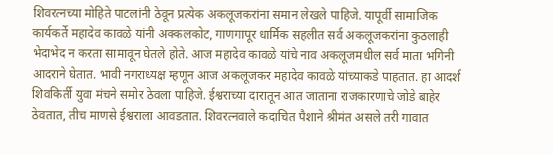शिवरत्नच्या मोहिते पाटलांनी ठेवून प्रत्येक अकलूजकरांना समान लेखले पाहिजे. यापूर्वी सामाजिक कार्यकर्ते महादेव कावळे यांनी अक्कलकोट, गाणगापूर धार्मिक सहलीत सर्व अकलूजकरांना कुठलाही भेदाभेद न करता सामावून घेतले होते. आज महादेव कावळे यांचे नाव अकलूजमधील सर्व माता भगिनी आदराने घेतात. भावी नगराध्यक्ष म्हणून आज अकलूजकर महादेव कावळे यांच्याकडे पाहतात. हा आदर्श शिवकिर्ती युवा मंचने समोर ठेवला पाहिजे. ईश्वराच्या दारातून आत जाताना राजकारणाचे जोडे बाहेर ठेवतात, तीच माणसे ईश्वराला आवडतात. शिवरत्नवाले कदाचित पैशाने श्रीमंत असले तरी गावात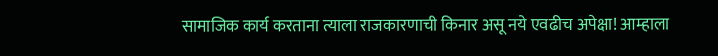सामाजिक कार्य करताना त्याला राजकारणाची किनार असू नये एवढीच अपेक्षा! आम्हाला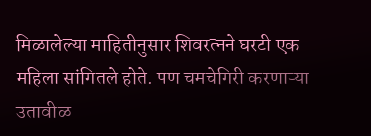मिळालेल्या माहितीनुसार शिवरत्नने घरटी एक महिला सांगितले होते. पण चमचेगिरी करणाऱ्या उतावीळ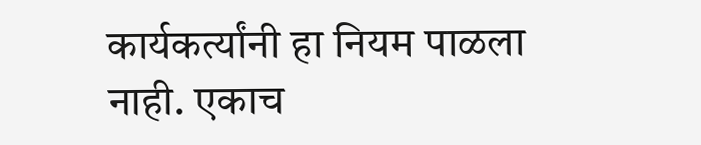कार्यकर्त्यांनी हा नियम पाळला नाही. एकाच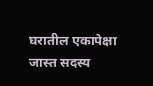घरातील एकापेक्षा जास्त सदस्य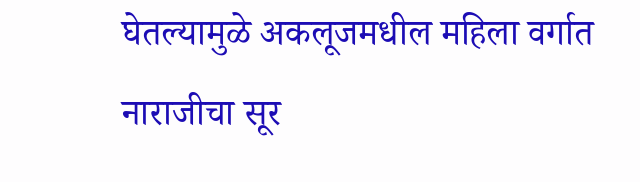घेतल्यामुळे अकलूजमधील महिला वर्गात नाराजीचा सूर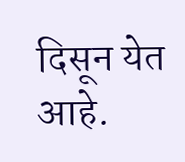दिसून येत आहे.